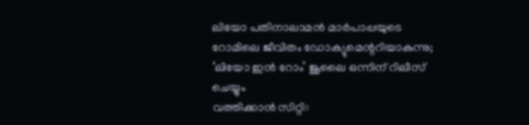ലിയോ പതിനാലാമൻ മാർപാപ്പയുടെ റോമിലെ ജീവിതം ഡോക്യുമെന്ററിയാകുന്നു; ‘ലിയോ ഇൻ റോം’ ജൂലൈ ഒന്നിന് റിലീസ് ചെയ്യും
വത്തിക്കാൻ സിറ്റി: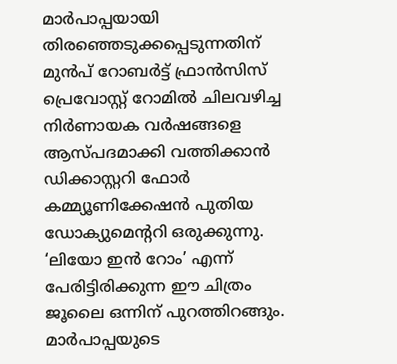മാർപാപ്പയായി തിരഞ്ഞെടുക്കപ്പെടുന്നതിന് മുൻപ് റോബർട്ട് ഫ്രാൻസിസ് പ്രെവോസ്റ്റ് റോമിൽ ചിലവഴിച്ച നിർണായക വർഷങ്ങളെ ആസ്പദമാക്കി വത്തിക്കാൻ ഡിക്കാസ്റ്ററി ഫോർ കമ്മ്യൂണിക്കേഷൻ പുതിയ ഡോക്യുമെന്ററി ഒരുക്കുന്നു. ‘ലിയോ ഇൻ റോം’ എന്ന് പേരിട്ടിരിക്കുന്ന ഈ ചിത്രം ജൂലൈ ഒന്നിന് പുറത്തിറങ്ങും.
മാർപാപ്പയുടെ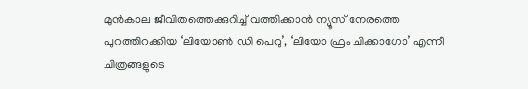മുൻകാല ജീവിതത്തെക്കുറിച്ച് വത്തിക്കാൻ ന്യൂസ് നേരത്തെ പുറത്തിറക്കിയ ‘ലിയോൺ ഡി പെറു’, ‘ലിയോ ഫ്രം ചിക്കാഗോ’ എന്നീ ചിത്രങ്ങളുടെ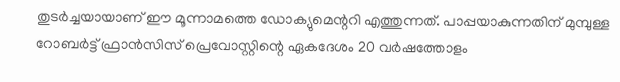തുടർച്ചയായാണ് ഈ മൂന്നാമത്തെ ഡോക്യുമെന്ററി എത്തുന്നത്. പാപ്പയാകുന്നതിന് മുമ്പുള്ള റോബർട്ട് ഫ്രാൻസിസ് പ്രെവോസ്റ്റിന്റെ ഏകദേശം 20 വർഷത്തോളം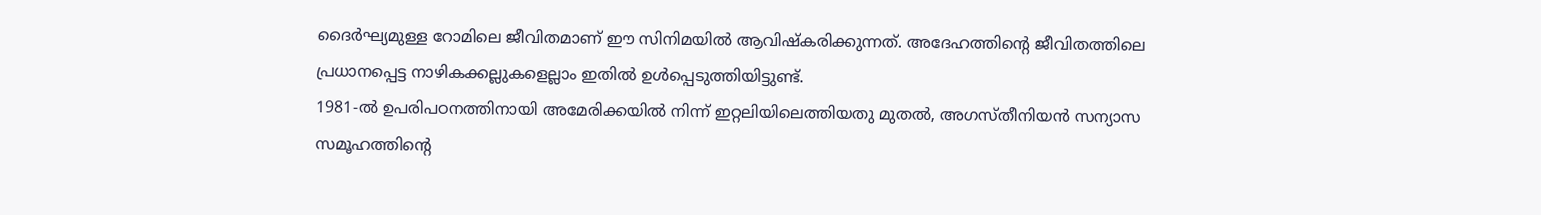ദൈർഘ്യമുള്ള റോമിലെ ജീവിതമാണ് ഈ സിനിമയിൽ ആവിഷ്കരിക്കുന്നത്. അദേഹത്തിന്റെ ജീവിതത്തിലെ പ്രധാനപ്പെട്ട നാഴികക്കല്ലുകളെല്ലാം ഇതിൽ ഉൾപ്പെടുത്തിയിട്ടുണ്ട്.
1981-ൽ ഉപരിപഠനത്തിനായി അമേരിക്കയിൽ നിന്ന് ഇറ്റലിയിലെത്തിയതു മുതൽ, അഗസ്തീനിയൻ സന്യാസ സമൂഹത്തിന്റെ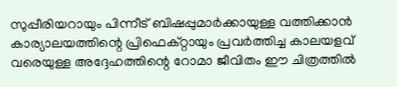സുപ്പീരിയറായും പിന്നീട് ബിഷപ്പുമാർക്കായുള്ള വത്തിക്കാൻ കാര്യാലയത്തിന്റെ പ്രിഫെക്റ്റായും പ്രവർത്തിച്ച കാലയളവ് വരെയുള്ള അദ്ദേഹത്തിന്റെ റോമാ ജീവിതം ഈ ചിത്രത്തിൽ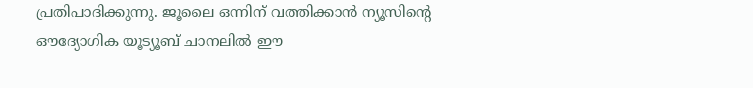പ്രതിപാദിക്കുന്നു. ജൂലൈ ഒന്നിന് വത്തിക്കാൻ ന്യൂസിന്റെ ഔദ്യോഗിക യൂട്യൂബ് ചാനലിൽ ഈ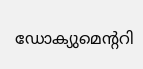ഡോക്യുമെന്ററി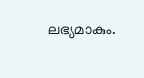ലഭ്യമാകും.